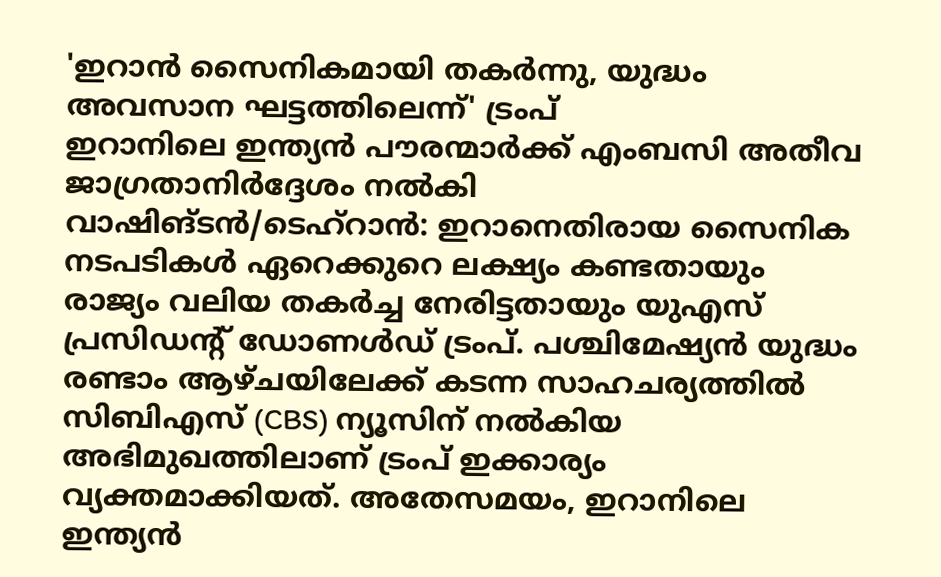'ഇറാൻ സൈനികമായി തകർന്നു, യുദ്ധം അവസാന ഘട്ടത്തിലെന്ന്' ട്രംപ്
ഇറാനിലെ ഇന്ത്യൻ പൗരന്മാർക്ക് എംബസി അതീവ ജാഗ്രതാനിർദ്ദേശം നൽകി
വാഷിങ്ടൻ/ടെഹ്റാൻ: ഇറാനെതിരായ സൈനിക നടപടികൾ ഏറെക്കുറെ ലക്ഷ്യം കണ്ടതായും രാജ്യം വലിയ തകർച്ച നേരിട്ടതായും യുഎസ് പ്രസിഡന്റ് ഡോണൾഡ് ട്രംപ്. പശ്ചിമേഷ്യൻ യുദ്ധം രണ്ടാം ആഴ്ചയിലേക്ക് കടന്ന സാഹചര്യത്തിൽ സിബിഎസ് (CBS) ന്യൂസിന് നൽകിയ അഭിമുഖത്തിലാണ് ട്രംപ് ഇക്കാര്യം വ്യക്തമാക്കിയത്. അതേസമയം, ഇറാനിലെ ഇന്ത്യൻ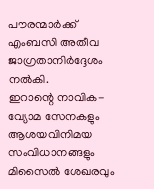പൗരന്മാർക്ക് എംബസി അതീവ ജാഗ്രതാനിർദ്ദേശം നൽകി.
ഇറാന്റെ നാവിക-വ്യോമ സേനകളും ആശയവിനിമയ സംവിധാനങ്ങളും മിസൈൽ ശേഖരവും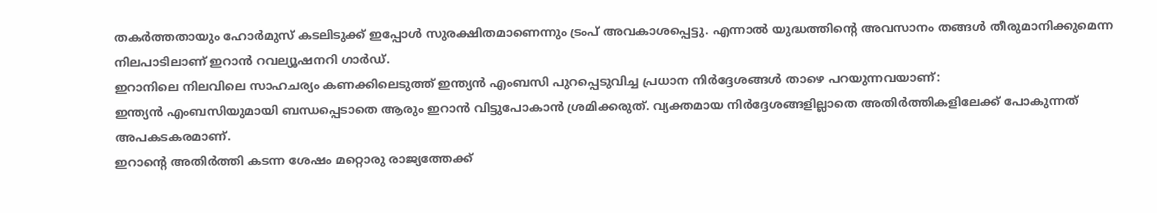തകർത്തതായും ഹോർമുസ് കടലിടുക്ക് ഇപ്പോൾ സുരക്ഷിതമാണെന്നും ട്രംപ് അവകാശപ്പെട്ടു. എന്നാൽ യുദ്ധത്തിന്റെ അവസാനം തങ്ങൾ തീരുമാനിക്കുമെന്ന നിലപാടിലാണ് ഇറാൻ റവല്യൂഷനറി ഗാർഡ്.
ഇറാനിലെ നിലവിലെ സാഹചര്യം കണക്കിലെടുത്ത് ഇന്ത്യൻ എംബസി പുറപ്പെടുവിച്ച പ്രധാന നിർദ്ദേശങ്ങൾ താഴെ പറയുന്നവയാണ്:
ഇന്ത്യൻ എംബസിയുമായി ബന്ധപ്പെടാതെ ആരും ഇറാൻ വിട്ടുപോകാൻ ശ്രമിക്കരുത്. വ്യക്തമായ നിർദ്ദേശങ്ങളില്ലാതെ അതിർത്തികളിലേക്ക് പോകുന്നത് അപകടകരമാണ്.
ഇറാന്റെ അതിർത്തി കടന്ന ശേഷം മറ്റൊരു രാജ്യത്തേക്ക്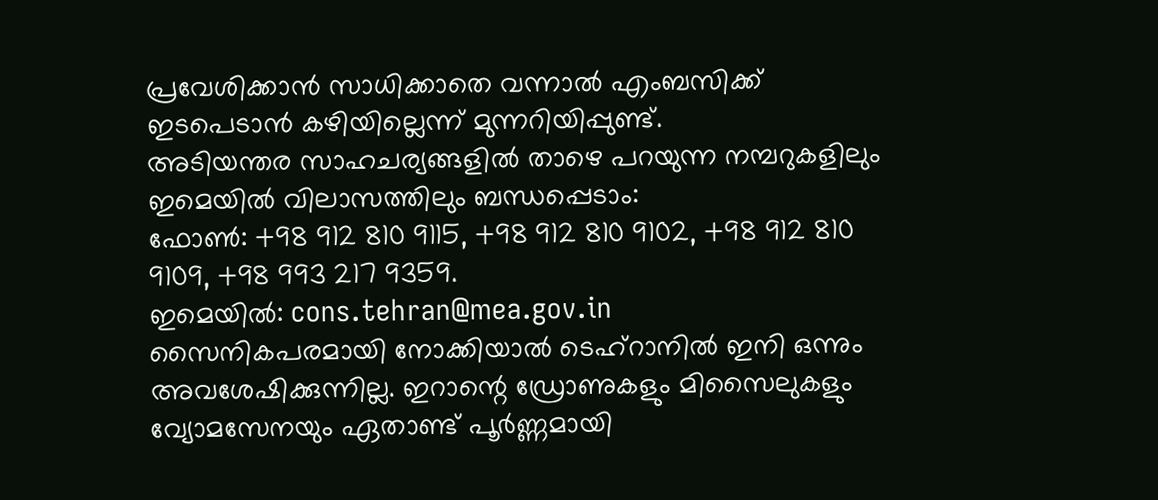പ്രവേശിക്കാൻ സാധിക്കാതെ വന്നാൽ എംബസിക്ക് ഇടപെടാൻ കഴിയില്ലെന്ന് മുന്നറിയിപ്പുണ്ട്.
അടിയന്തര സാഹചര്യങ്ങളിൽ താഴെ പറയുന്ന നമ്പറുകളിലും ഇമെയിൽ വിലാസത്തിലും ബന്ധപ്പെടാം:
ഫോൺ: +98 912 810 9115, +98 912 810 9102, +98 912 810 9109, +98 993 217 9359.
ഇമെയിൽ: cons.tehran@mea.gov.in
സൈനികപരമായി നോക്കിയാൽ ടെഹ്റാനിൽ ഇനി ഒന്നും അവശേഷിക്കുന്നില്ല. ഇറാന്റെ ഡ്രോണുകളും മിസൈലുകളും വ്യോമസേനയും ഏതാണ്ട് പൂർണ്ണമായി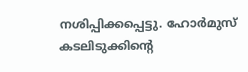നശിപ്പിക്കപ്പെട്ടു. ഹോർമുസ് കടലിടുക്കിന്റെ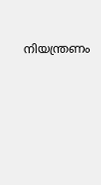നിയന്ത്രണം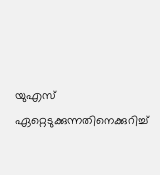യുഎസ് ഏറ്റെടുക്കുന്നതിനെക്കുറിച്ച്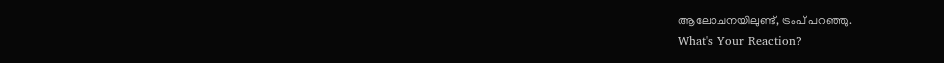ആലോചനയിലുണ്ട്, ട്രംപ് പറഞ്ഞു.
What's Your Reaction?